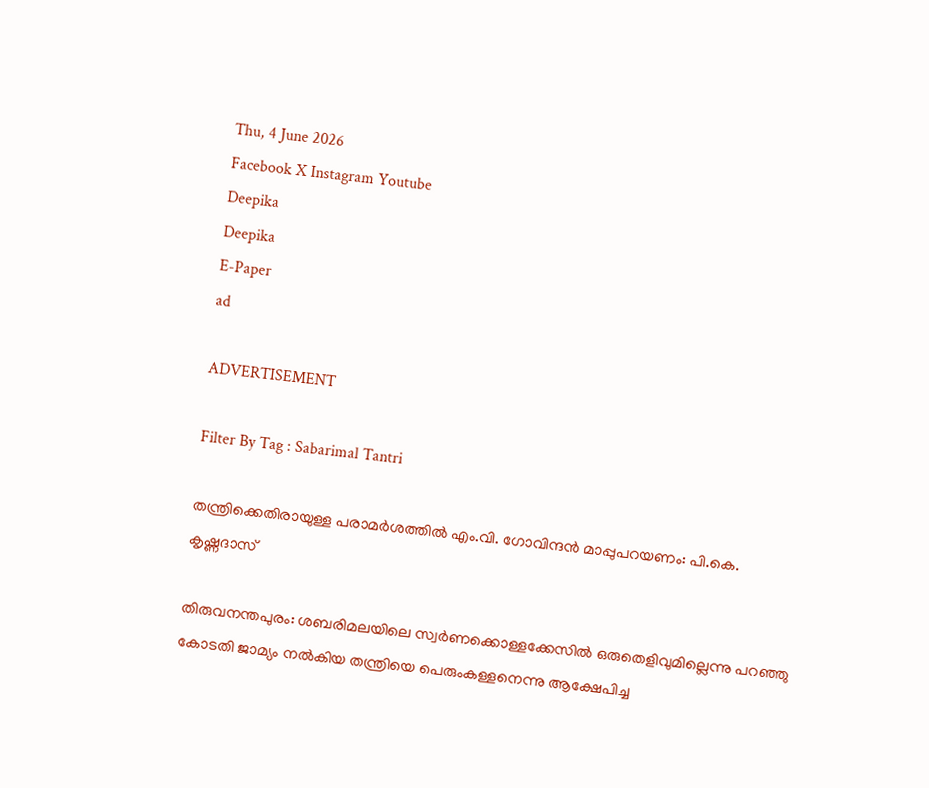Thu, 4 June 2026
Facebook X Instagram Youtube
Deepika
Deepika
E-Paper
ad

ADVERTISEMENT

Filter By Tag : Sabarimal Tantri

തന്ത്രിക്കെതിരായുള്ള പരാമർശത്തിൽ എം.വി. ഗോവിന്ദൻ മാപ്പുപറയണം: പി.കെ. കൃഷ്ണദാസ്

തിരുവനന്തപുരം: ശബരിമലയിലെ സ്വർണക്കൊള്ളക്കേസിൽ ഒരുതെളിവുമില്ലെന്നു പറഞ്ഞു കോടതി ജാമ്യം നൽകിയ തന്ത്രിയെ പെരുംകള്ളനെന്നു ആക്ഷേപിച്ച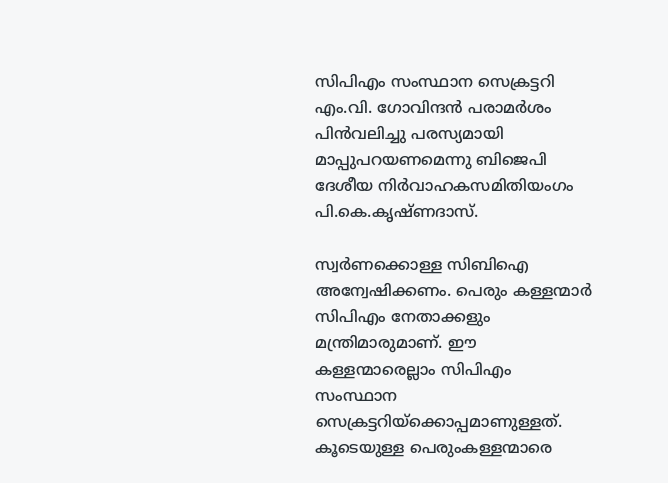സിപിഎം സംസ്ഥാന സെക്രട്ടറി എം.വി. ഗോവിന്ദൻ പരാമർശം പിൻവലിച്ചു പരസ്യമായി മാപ്പുപറയണമെന്നു ബിജെപി ദേശീയ നിർവാഹകസമിതിയംഗം പി.കെ.കൃഷ്ണദാസ്.

സ്വർണക്കൊള്ള സിബിഐ അന്വേഷിക്കണം. പെരും കള്ളന്മാർ സിപിഎം നേതാക്കളും മന്ത്രിമാരുമാണ്. ഈ കള്ളന്മാരെല്ലാം സിപിഎം സംസ്ഥാന സെക്രട്ടറിയ്ക്കൊപ്പമാണുള്ളത്. കൂടെയുള്ള പെരുംകള്ളന്മാരെ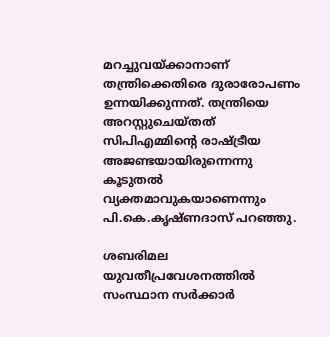മറച്ചുവയ്ക്കാനാണ് തന്ത്രിക്കെതിരെ ദുരാരോപണം ഉന്നയിക്കുന്നത്. തന്ത്രിയെ അറസ്റ്റുചെയ്തത് സിപിഎമ്മിന്‍റെ രാഷ്ട്രീയ അജണ്ടയായിരുന്നെന്നു കൂടുതൽ വ്യക്തമാവുകയാണെന്നും പി.കെ.കൃഷ്ണദാസ് പറഞ്ഞു.

ശബരിമല യുവതീപ്രവേശനത്തിൽ സംസ്ഥാന സർക്കാർ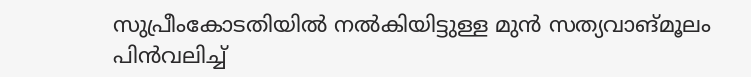സുപ്രീംകോടതിയിൽ നൽകിയിട്ടുള്ള മുൻ സത്യവാങ്മൂലം പിൻവലിച്ച്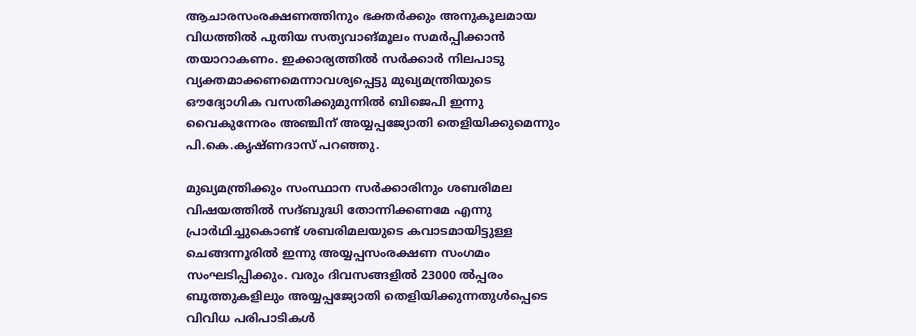ആചാരസംരക്ഷണത്തിനും ഭക്തർക്കും അനുകൂലമായ വിധത്തിൽ പുതിയ സത്യവാങ്മൂലം സമർപ്പിക്കാൻ തയാറാകണം. ഇക്കാര്യത്തിൽ സർക്കാർ നിലപാടു വ്യക്തമാക്കണമെന്നാവശ്യപ്പെട്ടു മുഖ്യമന്ത്രിയുടെ ഔദ്യോഗിക വസതിക്കുമുന്നിൽ ബിജെപി ഇന്നു വൈകുന്നേരം അഞ്ചിന് അയ്യപ്പജ്യോതി തെളിയിക്കുമെന്നും പി.കെ.കൃഷ്ണദാസ് പറഞ്ഞു.

മുഖ്യമന്ത്രിക്കും സംസ്ഥാന സർക്കാരിനും ശബരിമല വിഷയത്തിൽ സദ്ബുദ്ധി തോന്നിക്കണമേ എന്നു പ്രാർഥിച്ചുകൊണ്ട് ശബരിമലയുടെ കവാടമായിട്ടുള്ള ചെങ്ങന്നൂരിൽ ഇന്നു അയ്യപ്പസംരക്ഷണ സംഗമം സംഘടിപ്പിക്കും. വരും ദിവസങ്ങളിൽ 23000 ൽപ്പരം ബൂത്തുകളിലും അയ്യപ്പജ്യോതി തെളിയിക്കുന്നതുൾപ്പെടെ വിവിധ പരിപാടികൾ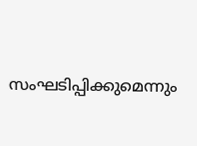സംഘടിപ്പിക്കുമെന്നും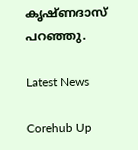കൃഷ്ണദാസ് പറഞ്ഞു.

Latest News

Corehub Up